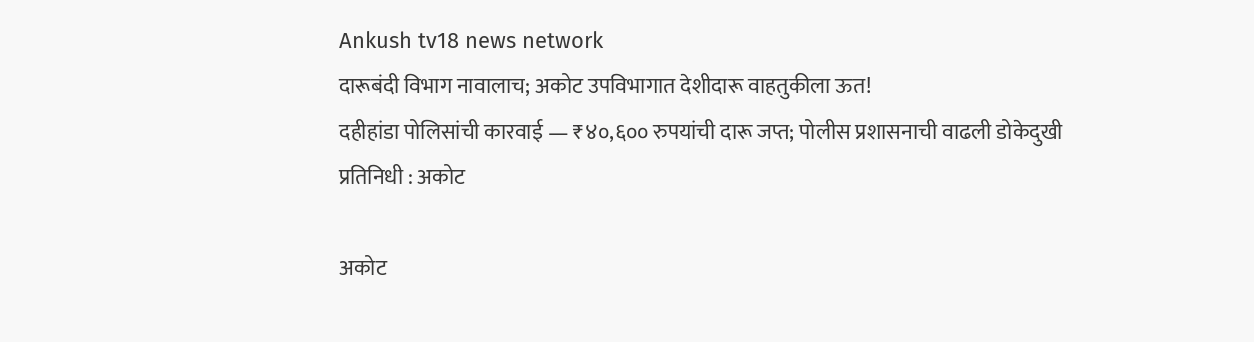Ankush tv18 news network
दारूबंदी विभाग नावालाच; अकोट उपविभागात देशीदारू वाहतुकीला ऊत!
दहीहांडा पोलिसांची कारवाई — ₹४०,६०० रुपयांची दारू जप्त; पोलीस प्रशासनाची वाढली डोकेदुखी
प्रतिनिधी : अकोट

अकोट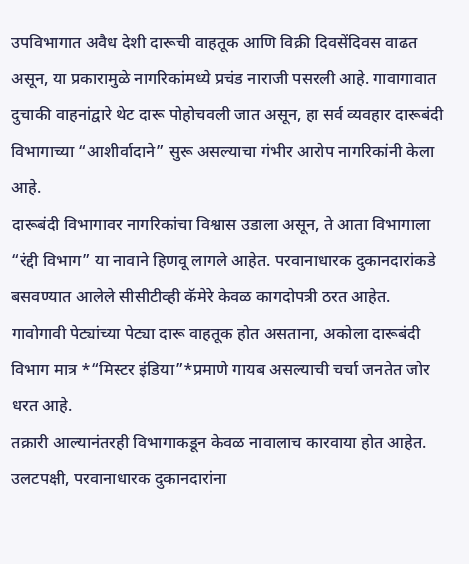उपविभागात अवैध देशी दारूची वाहतूक आणि विक्री दिवसेंदिवस वाढत असून, या प्रकारामुळे नागरिकांमध्ये प्रचंड नाराजी पसरली आहे. गावागावात दुचाकी वाहनांद्वारे थेट दारू पोहोचवली जात असून, हा सर्व व्यवहार दारूबंदी विभागाच्या “आशीर्वादाने” सुरू असल्याचा गंभीर आरोप नागरिकांनी केला आहे.
दारूबंदी विभागावर नागरिकांचा विश्वास उडाला असून, ते आता विभागाला “रंद्दी विभाग” या नावाने हिणवू लागले आहेत. परवानाधारक दुकानदारांकडे बसवण्यात आलेले सीसीटीव्ही कॅमेरे केवळ कागदोपत्री ठरत आहेत. गावोगावी पेट्यांच्या पेट्या दारू वाहतूक होत असताना, अकोला दारूबंदी विभाग मात्र *“मिस्टर इंडिया”*प्रमाणे गायब असल्याची चर्चा जनतेत जोर धरत आहे.
तक्रारी आल्यानंतरही विभागाकडून केवळ नावालाच कारवाया होत आहेत. उलटपक्षी, परवानाधारक दुकानदारांना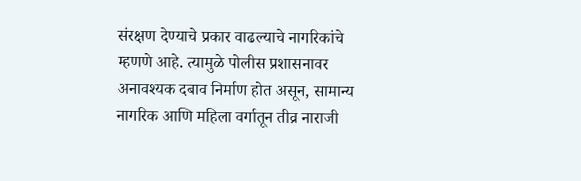संरक्षण देण्याचे प्रकार वाढल्याचे नागरिकांचे म्हणणे आहे. त्यामुळे पोलीस प्रशासनावर अनावश्यक दबाव निर्माण होत असून, सामान्य नागरिक आणि महिला वर्गातून तीव्र नाराजी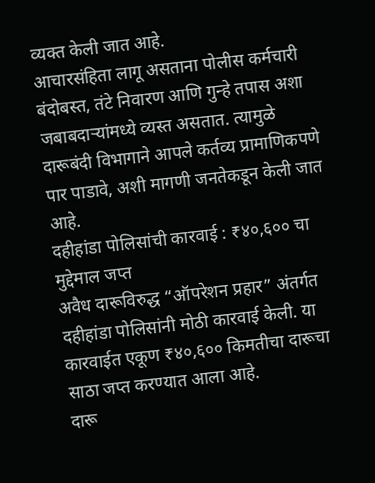व्यक्त केली जात आहे.
आचारसंहिता लागू असताना पोलीस कर्मचारी बंदोबस्त, तंटे निवारण आणि गुन्हे तपास अशा जबाबदाऱ्यांमध्ये व्यस्त असतात. त्यामुळे दारूबंदी विभागाने आपले कर्तव्य प्रामाणिकपणे पार पाडावे, अशी मागणी जनतेकडून केली जात आहे.
दहीहांडा पोलिसांची कारवाई : ₹४०,६०० चा मुद्देमाल जप्त
अवैध दारूविरुद्ध “ऑपरेशन प्रहार” अंतर्गत दहीहांडा पोलिसांनी मोठी कारवाई केली. या कारवाईत एकूण ₹४०,६०० किमतीचा दारूचा साठा जप्त करण्यात आला आहे.
दारू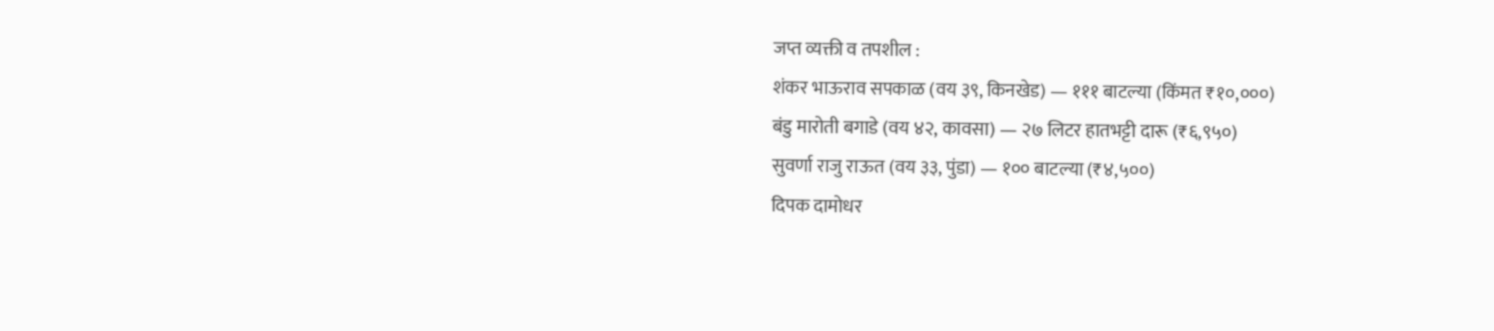जप्त व्यक्ती व तपशील :
शंकर भाऊराव सपकाळ (वय ३९, किनखेड) — १११ बाटल्या (किंमत ₹१०,०००)
बंडु मारोती बगाडे (वय ४२, कावसा) — २७ लिटर हातभट्टी दारू (₹६,९५०)
सुवर्णा राजु राऊत (वय ३३, पुंडा) — १०० बाटल्या (₹४,५००)
दिपक दामोधर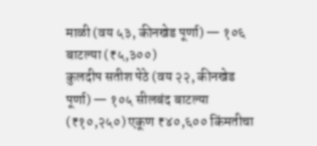माळी (वय ५३, कीनखेड पूर्णा) — १०६ बाटल्या (₹५,३००)
कुलदीप सतीश पेठे (वय २२, कीनखेड पूर्णा) — १०५ सीलबंद बाटल्या (₹१०,२५०) एकूण ₹४०,६०० किंमतीचा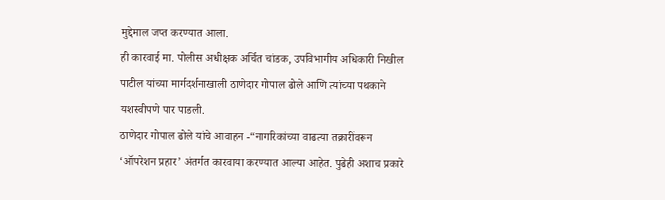मुद्देमाल जप्त करण्यात आला.
ही कारवाई मा. पोलीस अधीक्षक अर्चित चांडक, उपविभागीय अधिकारी निखील पाटील यांच्या मार्गदर्शनाखाली ठाणेदार गोपाल ढोले आणि त्यांच्या पथकाने यशस्वीपणे पार पाडली.
ठाणेदार गोपाल ढोले यांचे आवाहन -“नागरिकांच्या वाढत्या तक्रारींवरून ‘ऑपरेशन प्रहार’ अंतर्गत कारवाया करण्यात आल्या आहेत. पुढेही अशाच प्रकारे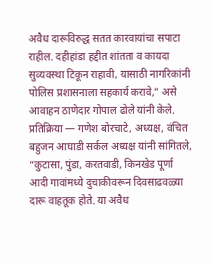अवैध दारूविरुद्ध सतत कारवायांचा सपाटा राहील. दहीहांडा हद्दीत शांतता व कायदा सुव्यवस्था टिकून राहावी, यासाठी नागरिकांनी पोलिस प्रशासनाला सहकार्य करावे,” असे आवाहन ठाणेदार गोपाल ढोले यांनी केले.
प्रतिक्रिया — गणेश बोरचाटे, अध्यक्ष, वंचित बहुजन आघाडी सर्कल अध्यक्ष यांनी सांगितले,
“कुटासा, पुंडा, करतवाडी, किनखेड पूर्णा आदी गावांमध्ये दुचाकीवरून दिवसाढवळ्या दारू वाहतूक होते. या अवैध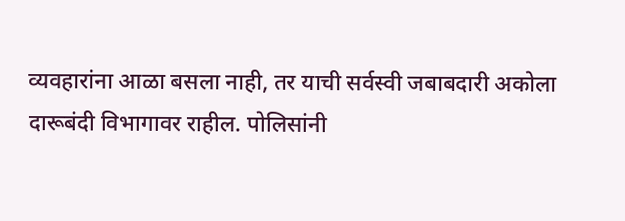व्यवहारांना आळा बसला नाही, तर याची सर्वस्वी जबाबदारी अकोला दारूबंदी विभागावर राहील. पोलिसांनी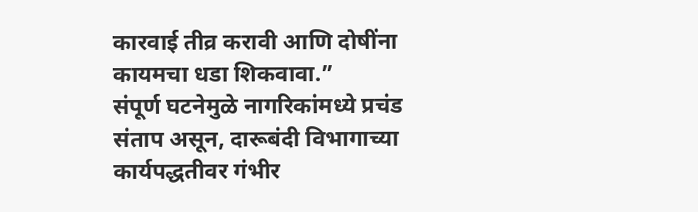कारवाई तीव्र करावी आणि दोषींना कायमचा धडा शिकवावा.”
संपूर्ण घटनेमुळे नागरिकांमध्ये प्रचंड संताप असून, दारूबंदी विभागाच्या कार्यपद्धतीवर गंभीर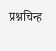प्रश्नचिन्ह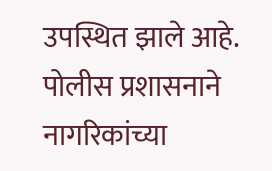उपस्थित झाले आहे.
पोलीस प्रशासनाने नागरिकांच्या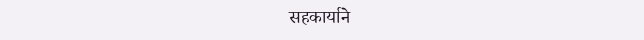सहकार्याने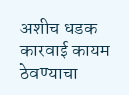अशीच धडक कारवाई कायम ठेवण्याचा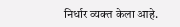निर्धार व्यक्त केला आहे.